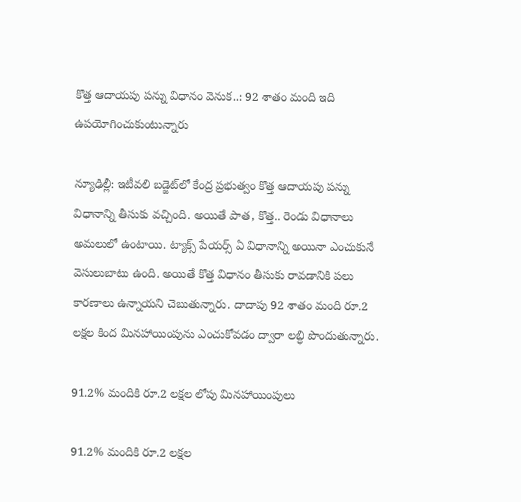కొత్త ఆదాయపు పన్ను విధానం వెనుక..: 92 శాతం మంది ఇది ఉపయోగించుకుంటున్నారు

న్యూఢిల్లీ: ఇటీవలి బడ్జెట్‌లో కేంద్ర ప్రభుత్వం కొత్త ఆదాయపు పన్ను విధానాన్ని తీసుకు వచ్చింది. అయితే పాత, కొత్త.. రెండు విధానాలు అమలులో ఉంటాయి. ట్యాక్స్ పేయర్స్ ఏ విధానాన్ని అయినా ఎంచుకునే వెసులుబాటు ఉంది. అయితే కొత్త విధానం తీసుకు రావడానికి పలు కారణాలు ఉన్నాయని చెబుతున్నారు. దాదాపు 92 శాతం మంది రూ.2 లక్షల కింద మినహాయింపును ఎంచుకోవడం ద్వారా లబ్ధి పొందుతున్నారు.

91.2% మందికి రూ.2 లక్షల లోపు మినహాయింపులు

91.2% మందికి రూ.2 లక్షల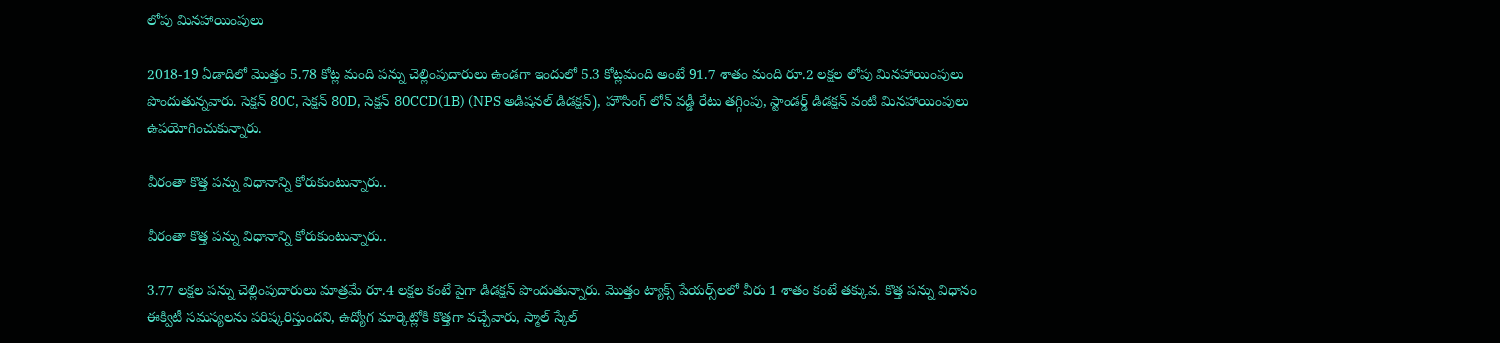లోపు మినహాయింపులు

2018-19 ఏడాదిలో మొత్తం 5.78 కోట్ల మంది పన్ను చెల్లింపుదారులు ఉండగా ఇందులో 5.3 కోట్లమంది అంటే 91.7 శాతం మంది రూ.2 లక్షల లోపు మినహాయింపులు పొందుతున్నవారు. సెక్షన్ 80C, సెక్షన్ 80D, సెక్షన్ 80CCD(1B) (NPS అడిషనల్ డిడక్షన్), హౌసింగ్ లోన్ వడ్డీ రేటు తగ్గింపు, స్టాండర్డ్ డిడక్షన్ వంటి మినహాయింపులు ఉపయోగించుకున్నారు.

వీరంతా కొత్త పన్ను విధానాన్ని కోరుకుంటున్నారు..

వీరంతా కొత్త పన్ను విధానాన్ని కోరుకుంటున్నారు..

3.77 లక్షల పన్ను చెల్లింపుదారులు మాత్రమే రూ.4 లక్షల కంటే పైగా డిడక్షన్ పొందుతున్నారు. మొత్తం ట్యాక్స్ పేయర్స్‌లలో వీరు 1 శాతం కంటే తక్కువ. కొత్త పన్ను విధానం ఈక్విటీ సమస్యలను పరిష్కరిస్తుందని, ఉద్యోగ మార్కెట్లోకి కొత్తగా వచ్చేవారు, స్మాల్ స్కేల్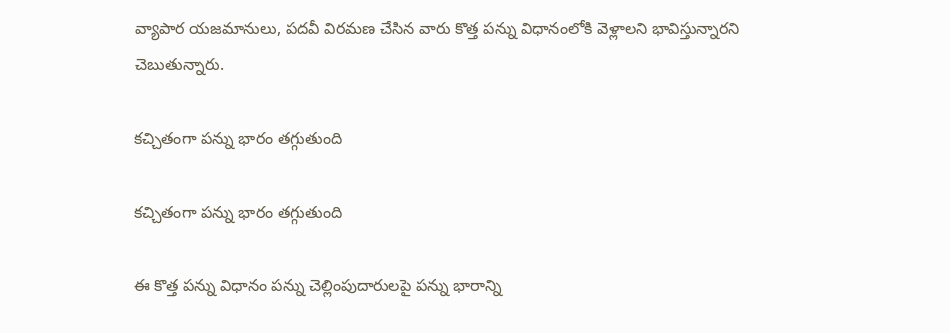వ్యాపార యజమానులు, పదవీ విరమణ చేసిన వారు కొత్త పన్ను విధానంలోకి వెళ్లాలని భావిస్తున్నారని చెబుతున్నారు.

కచ్చితంగా పన్ను భారం తగ్గుతుంది

కచ్చితంగా పన్ను భారం తగ్గుతుంది

ఈ కొత్త పన్ను విధానం పన్ను చెల్లింపుదారులపై పన్ను భారాన్ని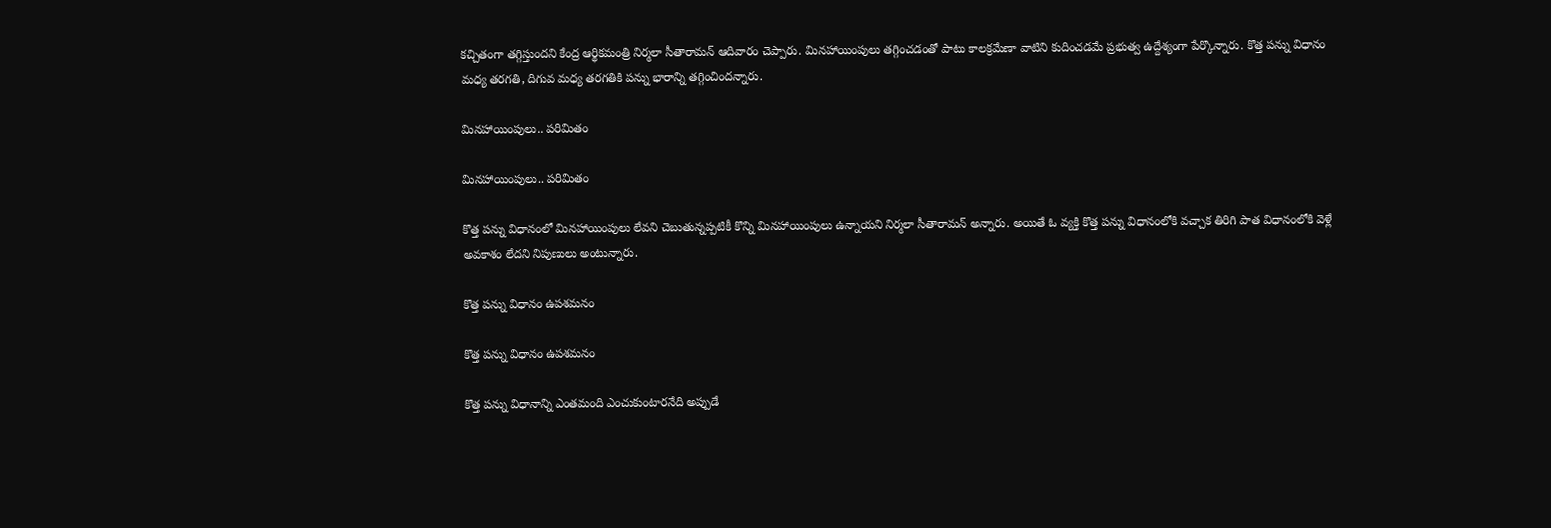కచ్చితంగా తగ్గిస్తుందని కేంద్ర ఆర్థికమంత్రి నిర్మలా సీతారామన్ ఆదివారం చెప్పారు. మినహాయింపులు తగ్గించడంతో పాటు కాలక్రమేణా వాటిని కుదించడమే ప్రభుత్వ ఉద్దేశ్యంగా పేర్కొన్నారు. కొత్త పన్ను విధానం మధ్య తరగతి, దిగువ మధ్య తరగతికి పన్ను భారాన్ని తగ్గించిందన్నారు.

మినహాయింపులు.. పరిమితం

మినహాయింపులు.. పరిమితం

కొత్త పన్ను విధానంలో మినహాయింపులు లేవని చెబుతున్నప్పటికీ కొన్ని మినహాయింపులు ఉన్నాయని నిర్మలా సీతారామన్ అన్నారు. అయితే ఓ వ్యక్తి కొత్త పన్ను విధానంలోకి వచ్చాక తిరిగి పాత విధానంలోకి వెళ్లే అవకాశం లేదని నిపుణులు అంటున్నారు.

కొత్త పన్ను విధానం ఉపశమనం

కొత్త పన్ను విధానం ఉపశమనం

కొత్త పన్ను విధానాన్ని ఎంతమంది ఎంచుకుంటారనేది అప్పుడే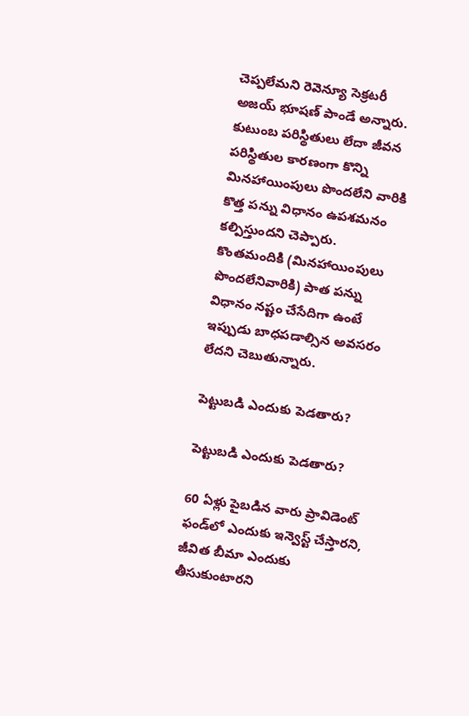చెప్పలేమని రెవెన్యూ సెక్రటరీ అజయ్ భూషణ్ పాండే అన్నారు. కుటుంబ పరిస్థితులు లేదా జీవన పరిస్థితుల కారణంగా కొన్ని మినహాయింపులు పొందలేని వారికి కొత్త పన్ను విధానం ఉపశమనం కల్పిస్తుందని చెప్పారు. కొంతమందికి (మినహాయింపులు పొందలేనివారికి) పాత పన్ను విధానం నష్టం చేసేదిగా ఉంటే ఇప్పుడు బాధపడాల్సిన అవసరం లేదని చెబుతున్నారు.

పెట్టుబడి ఎందుకు పెడతారు?

పెట్టుబడి ఎందుకు పెడతారు?

60 ఏళ్లు పైబడిన వారు ప్రావిడెంట్ ఫండ్‌లో ఎందుకు ఇన్వెస్ట్ చేస్తారని, జీవిత బీమా ఎందుకు తీసుకుంటారని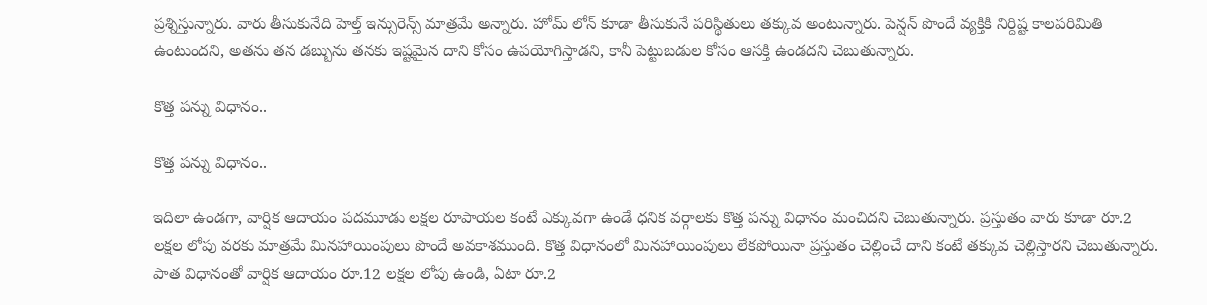ప్రశ్నిస్తున్నారు. వారు తీసుకునేది హెల్త్ ఇన్సురెన్స్ మాత్రమే అన్నారు. హోమ్ లోన్ కూడా తీసుకునే పరిస్థితులు తక్కువ అంటున్నారు. పెన్షన్ పొందే వ్యక్తికి నిర్దిష్ట కాలపరిమితి ఉంటుందని, అతను తన డబ్బును తనకు ఇష్టమైన దాని కోసం ఉపయోగిస్తాడని, కానీ పెట్టుబడుల కోసం ఆసక్తి ఉండదని చెబుతున్నారు.

కొత్త పన్ను విధానం..

కొత్త పన్ను విధానం..

ఇదిలా ఉండగా, వార్షిక ఆదాయం పదమూడు లక్షల రూపాయల కంటే ఎక్కువగా ఉండే ధనిక వర్గాలకు కొత్త పన్ను విధానం మంచిదని చెబుతున్నారు. ప్రస్తుతం వారు కూడా రూ.2 లక్షల లోపు వరకు మాత్రమే మినహాయింపులు పొందే అవకాశముంది. కొత్త విధానంలో మినహాయింపులు లేకపోయినా ప్రస్తుతం చెల్లించే దాని కంటే తక్కువ చెల్లిస్తారని చెబుతున్నారు. పాత విధానంతో వార్షిక ఆదాయం రూ.12 లక్షల లోపు ఉండి, ఏటా రూ.2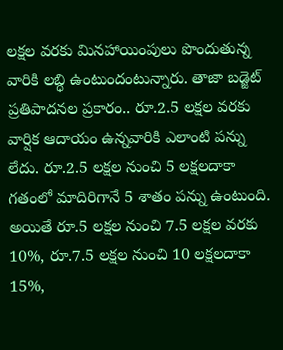లక్షల వరకు మినహాయింపులు పొందుతున్న వారికి లబ్ధి ఉంటుందంటున్నారు. తాజా బడ్జెట్ ప్రతిపాదనల ప్రకారం.. రూ.2.5 లక్షల వరకు వార్షిక ఆదాయం ఉన్నవారికి ఎలాంటి పన్ను లేదు. రూ.2.5 లక్షల నుంచి 5 లక్షలదాకా గతంలో మాదిరిగానే 5 శాతం పన్ను ఉంటుంది. అయితే రూ.5 లక్షల నుంచి 7.5 లక్షల వరకు 10%, రూ.7.5 లక్షల నుంచి 10 లక్షలదాకా 15%,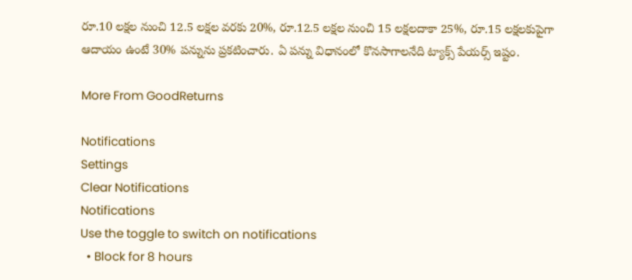రూ.10 లక్షల నుంచి 12.5 లక్షల వరకు 20%, రూ.12.5 లక్షల నుంచి 15 లక్షలదాకా 25%, రూ.15 లక్షలకుపైగా ఆదాయం ఉంటే 30% పన్నును ప్రకటించారు. ఏ పన్ను విధానంలో కొనసాగాలనేది ట్యాక్స్ పేయర్స్ ఇష్టం.

More From GoodReturns

Notifications
Settings
Clear Notifications
Notifications
Use the toggle to switch on notifications
  • Block for 8 hours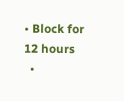• Block for 12 hours
  •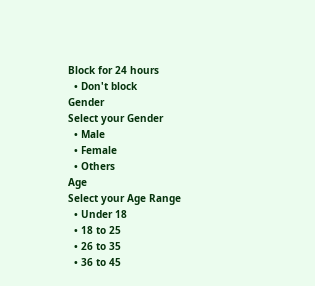Block for 24 hours
  • Don't block
Gender
Select your Gender
  • Male
  • Female
  • Others
Age
Select your Age Range
  • Under 18
  • 18 to 25
  • 26 to 35
  • 36 to 45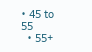• 45 to 55
  • 55+